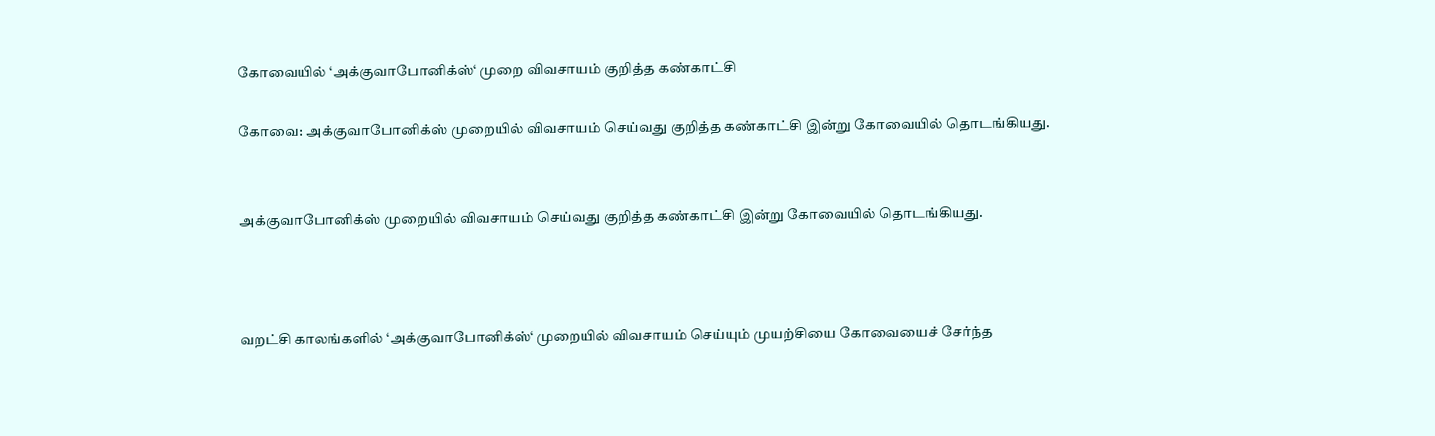கோவையில் ‘அக்குவாபோனிக்ஸ்‘ முறை விவசாயம் குறித்த கண்காட்சி

கோவை: அக்குவாபோனிக்ஸ் முறையில் விவசாயம் செய்வது குறித்த கண்காட்சி இன்று கோவையில் தொடங்கியது.


அக்குவாபோனிக்ஸ் முறையில் விவசாயம் செய்வது குறித்த கண்காட்சி இன்று கோவையில் தொடங்கியது.



வறட்சி காலங்களில் ‘அக்குவாபோனிக்ஸ்‘ முறையில் விவசாயம் செய்யும் முயற்சியை கோவையைச் சேர்ந்த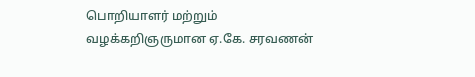பொறியாளர் மற்றும் வழக்கறிஞருமான ஏ.கே. சரவணன்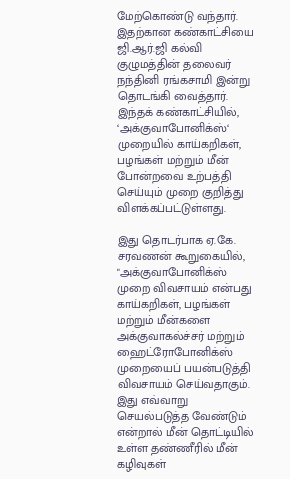மேற்கொண்டு வந்தார். இதற்கான கண்காட்சியை ஜி.ஆர்.ஜி கல்வி குழுமத்தின் தலைவர் நந்தினி ரங்கசாமி இன்று தொடங்கி வைத்தார். இந்தக் கண்காட்சியில், ‘அக்குவாபோனிக்ஸ்‘ முறையில் காய்கறிகள், பழங்கள் மற்றும் மீன் போன்றவை உற்பத்தி செய்யும் முறை குறித்து விளக்கப்பட்டுள்ளது.

இது தொடர்பாக ஏ.கே. சரவணன் கூறுகையில், "அக்குவாபோனிக்ஸ் முறை விவசாயம் என்பது காய்கறிகள், பழங்கள் மற்றும் மீன்களை அக்குவாகல்ச்சர் மற்றும் ஹைட்ரோபோனிக்ஸ் முறையைப் பயன்படுத்தி விவசாயம் செய்வதாகும். இது எவ்வாறு செயல்படுத்த வேண்டும் என்றால் மீன் தொட்டியில் உள்ள தண்ணீரில் மீன் கழிவுகள்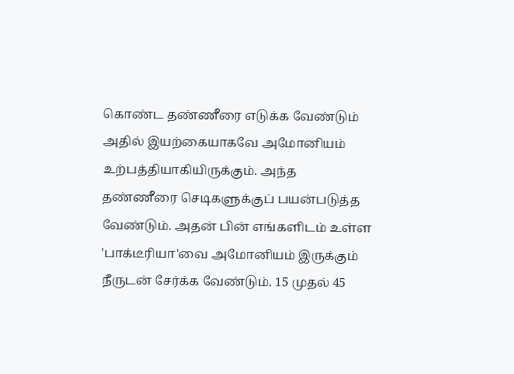கொண்ட தண்ணீரை எடுக்க வேண்டும் அதில் இயற்கையாகவே அமோனியம் உற்பத்தியாகியிருக்கும். அந்த தண்ணீரை செடிகளுக்குப் பயன்படுத்த வேண்டும். அதன் பின் எங்களிடம் உள்ள 'பாக்டீரியா'வை அமோனியம் இருக்கும் நீருடன் சேர்க்க வேண்டும். 15 முதல் 45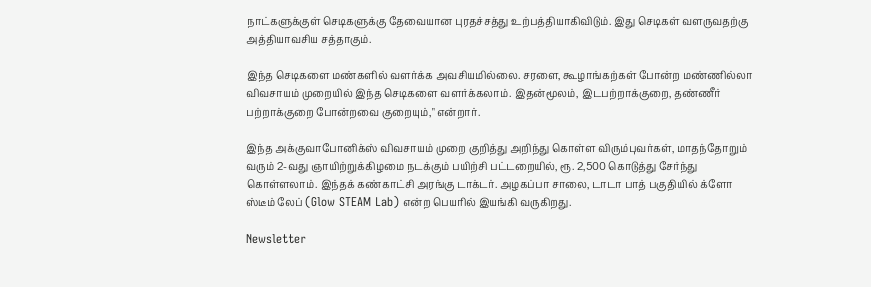நாட்களுக்குள் செடிகளுக்கு தேவையான புரதச்சத்து உற்பத்தியாகிவிடும். இது செடிகள் வளருவதற்கு அத்தியாவசிய சத்தாகும்.

இந்த செடிகளை மண்களில் வளர்க்க அவசியமில்லை. சரளை, கூழாங்கற்கள் போன்ற மண்ணில்லா விவசாயம் முறையில் இந்த செடிகளை வளர்க்கலாம். இதன்மூலம், இடபற்றாக்குறை, தண்ணீர் பற்றாக்குறை போன்றவை குறையும்," என்றார்.

இந்த அக்குவாபோனிக்ஸ் விவசாயம் முறை குறித்து அறிந்து கொள்ள விரும்புவர்கள், மாதந்தோறும் வரும் 2-வது ஞாயிற்றுக்கிழமை நடக்கும் பயிற்சி பட்டறையில், ரூ. 2,500 கொடுத்து சேர்ந்து கொள்ளலாம். இந்தக் கண்காட்சி அரங்கு டாக்டர். அழகப்பா சாலை, டாடா பாத் பகுதியில் க்ளோ ஸ்டீம் லேப் (Glow STEAM Lab) என்ற பெயரில் இயங்கி வருகிறது.

Newsletter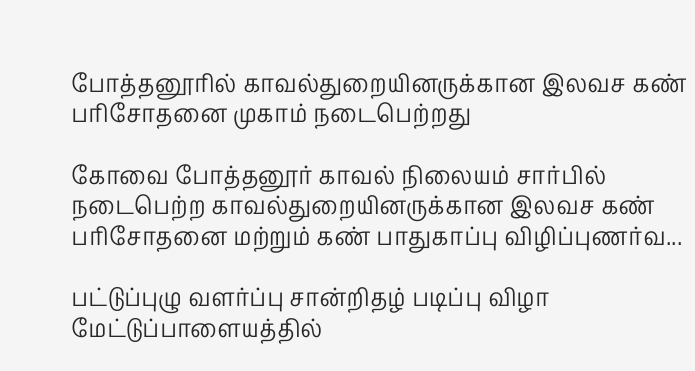போத்தனூரில் காவல்துறையினருக்கான இலவச கண் பரிசோதனை முகாம் நடைபெற்றது

கோவை போத்தனூர் காவல் நிலையம் சார்பில் நடைபெற்ற காவல்துறையினருக்கான இலவச கண் பரிசோதனை மற்றும் கண் பாதுகாப்பு விழிப்புணர்வ...

பட்டுப்புழு வளர்ப்பு சான்றிதழ் படிப்பு விழா மேட்டுப்பாளையத்தில்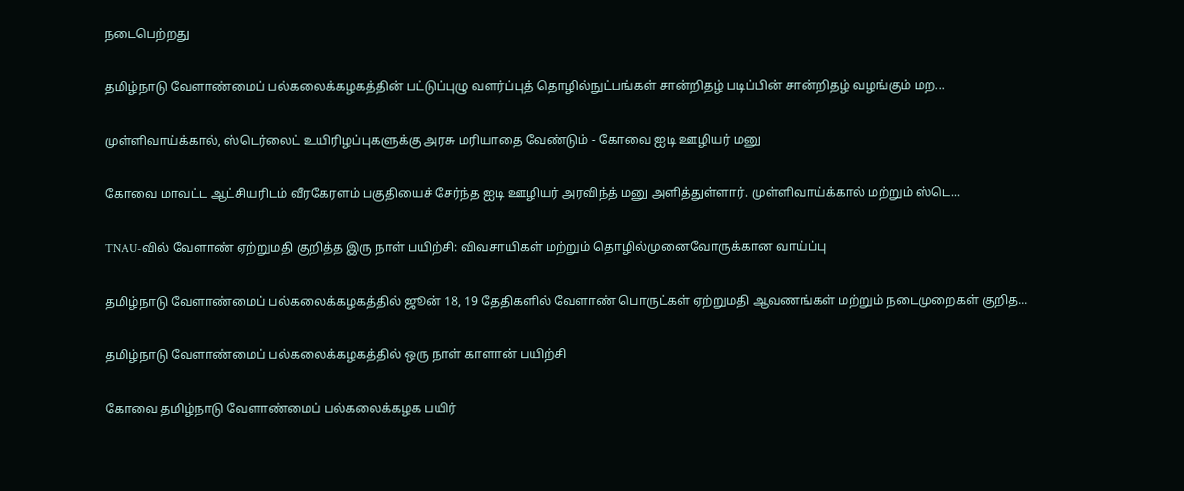நடைபெற்றது

தமிழ்நாடு வேளாண்மைப் பல்கலைக்கழகத்தின் பட்டுப்புழு வளர்ப்புத் தொழில்நுட்பங்கள் சான்றிதழ் படிப்பின் சான்றிதழ் வழங்கும் மற...

முள்ளிவாய்க்கால், ஸ்டெர்லைட் உயிரிழப்புகளுக்கு அரசு மரியாதை வேண்டும் - கோவை ஐடி ஊழியர் மனு

கோவை மாவட்ட ஆட்சியரிடம் வீரகேரளம் பகுதியைச் சேர்ந்த ஐடி ஊழியர் அரவிந்த் மனு அளித்துள்ளார். முள்ளிவாய்க்கால் மற்றும் ஸ்டெ...

TNAU-வில் வேளாண் ஏற்றுமதி குறித்த இரு நாள் பயிற்சி: விவசாயிகள் மற்றும் தொழில்முனைவோருக்கான வாய்ப்பு

தமிழ்நாடு வேளாண்மைப் பல்கலைக்கழகத்தில் ஜூன் 18, 19 தேதிகளில் வேளாண் பொருட்கள் ஏற்றுமதி ஆவணங்கள் மற்றும் நடைமுறைகள் குறித...

தமிழ்நாடு வேளாண்மைப் பல்கலைக்கழகத்தில் ஒரு நாள் காளான் பயிற்சி

கோவை தமிழ்நாடு வேளாண்மைப் பல்கலைக்கழக பயிர்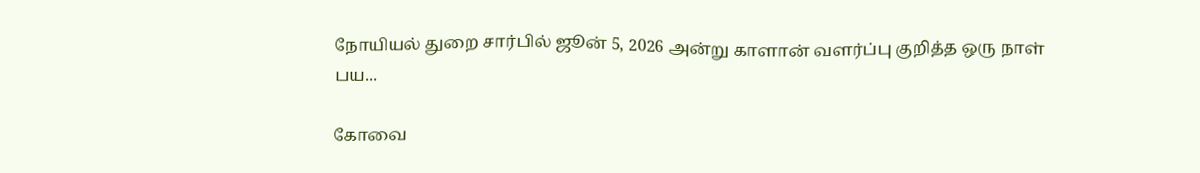நோயியல் துறை சார்பில் ஜூன் 5, 2026 அன்று காளான் வளர்ப்பு குறித்த ஒரு நாள் பய...

கோவை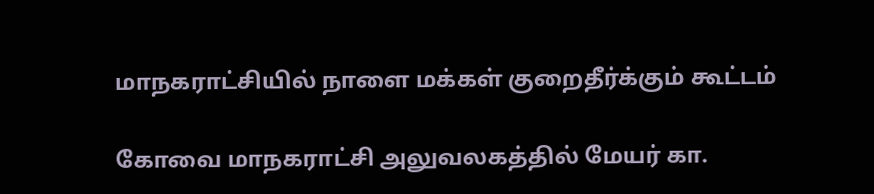மாநகராட்சியில் நாளை மக்கள் குறைதீர்க்கும் கூட்டம்

கோவை மாநகராட்சி அலுவலகத்தில் மேயர் கா.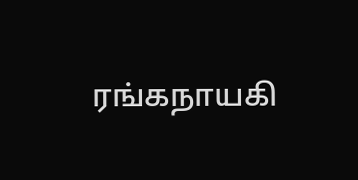ரங்கநாயகி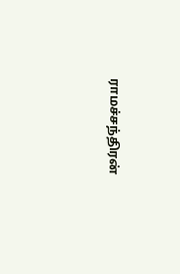ராமச்சந்திரன்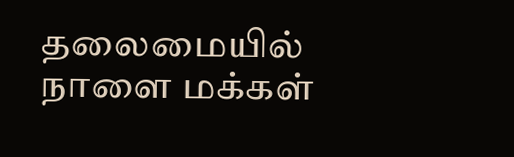தலைமையில் நாளை மக்கள்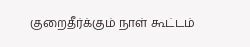குறைதீர்க்கும் நாள் கூட்டம்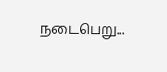நடைபெறு...